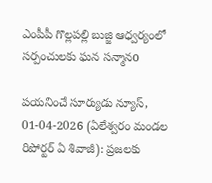ఎంపీపీ గొల్లపల్లి బుజ్జి ఆధ్వర్యంలో సర్పంచులకు ఘన సన్మానo

పయనించే సూర్యుడు న్యూస్, 01-04-2026 (ఏలేశ్వరం మండల రిపోర్టర్ ఏ శివాజీ): ప్రజలకు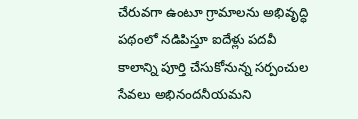చేరువగా ఉంటూ గ్రామాలను అభివృద్ధి పథంలో నడిపిస్తూ ఐదేళ్లు పదవీ కాలాన్ని పూర్తి చేసుకోనున్న సర్పంచుల సేవలు అభినందనీయమని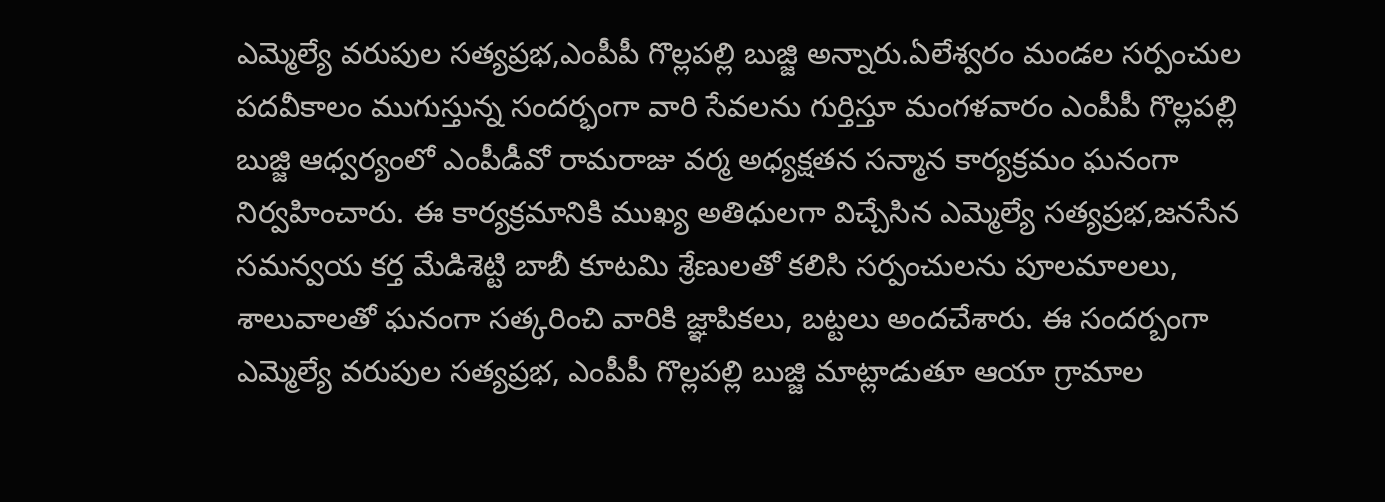ఎమ్మెల్యే వరుపుల సత్యప్రభ,ఎంపీపీ గొల్లపల్లి బుజ్జి అన్నారు.ఏలేశ్వరం మండల సర్పంచుల పదవీకాలం ముగుస్తున్న సందర్భంగా వారి సేవలను గుర్తిస్తూ మంగళవారం ఎంపీపీ గొల్లపల్లి బుజ్జి ఆధ్వర్యంలో ఎంపీడీవో రామరాజు వర్మ అధ్యక్షతన సన్మాన కార్యక్రమం ఘనంగా నిర్వహించారు. ఈ కార్యక్రమానికి ముఖ్య అతిధులగా విచ్చేసిన ఎమ్మెల్యే సత్యప్రభ,జనసేన సమన్వయ కర్త మేడిశెట్టి బాబీ కూటమి శ్రేణులతో కలిసి సర్పంచులను పూలమాలలు, శాలువాలతో ఘనంగా సత్కరించి వారికి జ్ఞాపికలు, బట్టలు అందచేశారు. ఈ సందర్బంగా ఎమ్మెల్యే వరుపుల సత్యప్రభ, ఎంపీపీ గొల్లపల్లి బుజ్జి మాట్లాడుతూ ఆయా గ్రామాల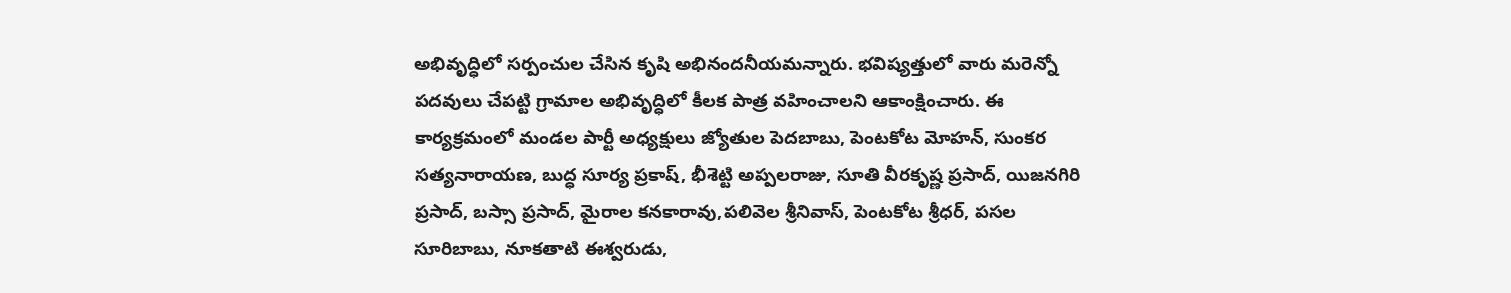అభివృద్ధిలో సర్పంచుల చేసిన కృషి అభినందనీయమన్నారు. భవిష్యత్తులో వారు మరెన్నో పదవులు చేపట్టి గ్రామాల అభివృద్ధిలో కీలక పాత్ర వహించాలని ఆకాంక్షించారు. ఈ కార్యక్రమంలో మండల పార్టీ అధ్యక్షులు జ్యోతుల పెదబాబు, పెంటకోట మోహన్, సుంకర సత్యనారాయణ, బుద్ధ సూర్య ప్రకాష్, భీశెట్టి అప్పలరాజు, సూతి వీరకృష్ణ ప్రసాద్, యిజనగిరి ప్రసాద్, బస్సా ప్రసాద్, మైరాల కనకారావు,పలివెల శ్రీనివాస్, పెంటకోట శ్రీధర్, పసల సూరిబాబు, నూకతాటి ఈశ్వరుడు,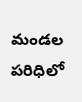మండల పరిధిలో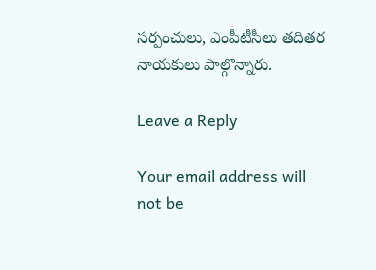సర్పంచులు, ఎంపీటీసీలు తదితర నాయకులు పాల్గొన్నారు.

Leave a Reply

Your email address will not be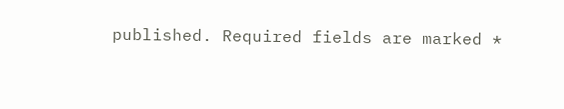published. Required fields are marked *